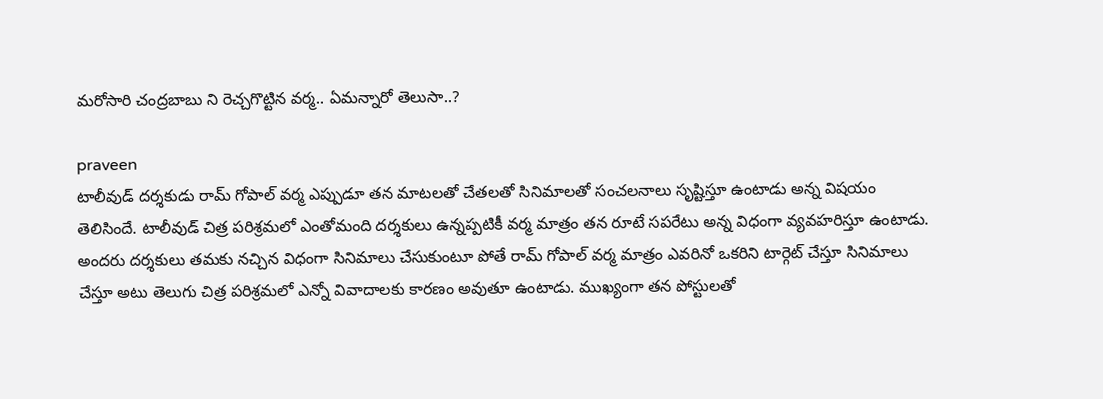మరోసారి చంద్రబాబు ని రెచ్చగొట్టిన వర్మ.. ఏమన్నారో తెలుసా..?

praveen
టాలీవుడ్ దర్శకుడు రామ్ గోపాల్ వర్మ ఎప్పుడూ తన మాటలతో చేతలతో సినిమాలతో సంచలనాలు సృష్టిస్తూ ఉంటాడు అన్న విషయం తెలిసిందే. టాలీవుడ్ చిత్ర పరిశ్రమలో ఎంతోమంది దర్శకులు ఉన్నప్పటికీ వర్మ మాత్రం తన రూటే సపరేటు అన్న విధంగా వ్యవహరిస్తూ ఉంటాడు.  అందరు దర్శకులు తమకు నచ్చిన విధంగా సినిమాలు చేసుకుంటూ పోతే రామ్ గోపాల్ వర్మ మాత్రం ఎవరినో ఒకరిని టార్గెట్ చేస్తూ సినిమాలు చేస్తూ అటు తెలుగు చిత్ర పరిశ్రమలో ఎన్నో వివాదాలకు కారణం అవుతూ ఉంటాడు. ముఖ్యంగా తన పోస్టులతో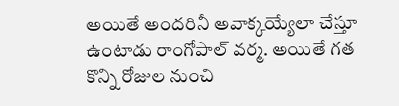అయితే అందరినీ అవాక్కయ్యేలా చేస్తూ ఉంటాడు రాంగోపాల్ వర్మ. అయితే గత కొన్ని రోజుల నుంచి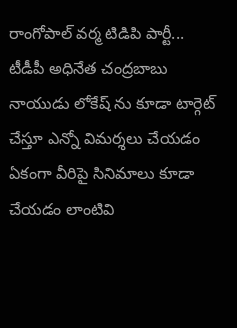రాంగోపాల్ వర్మ టిడిపి పార్టీ...  టీడీపీ అధినేత చంద్రబాబు నాయుడు లోకేష్ ను కూడా టార్గెట్ చేస్తూ ఎన్నో విమర్శలు చేయడం ఏకంగా వీరిపై సినిమాలు కూడా చేయడం లాంటివి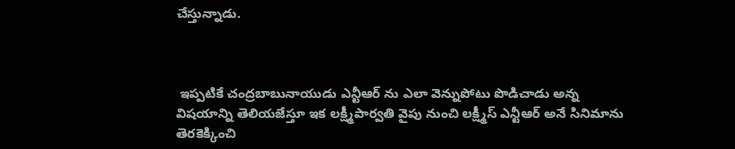చేస్తున్నాడు.



 ఇప్పటికే చంద్రబాబునాయుడు ఎన్టీఆర్ ను ఎలా వెన్నుపోటు పొడిచాడు అన్న విషయాన్ని తెలియజేస్తూ ఇక లక్ష్మీపార్వతి వైపు నుంచి లక్ష్మీస్ ఎన్టీఆర్ అనే సినిమాను తెరకెక్కించి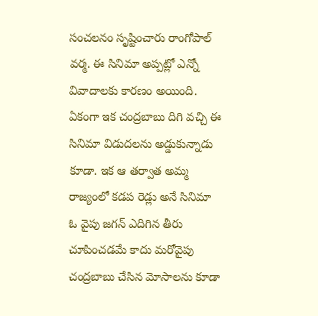సంచలనం సృష్టించారు రాంగోపాల్ వర్మ. ఈ సినిమా అప్పట్లో ఎన్నో వివాదాలకు కారణం అయింది. ఏకంగా ఇక చంద్రబాబు దిగి వచ్చి ఈ సినిమా విడుదలను అడ్డుకున్నాడు కూడా. ఇక ఆ తర్వాత అమ్మ రాజ్యంలో కడప రెడ్లు అనే సినిమా  ఓ వైపు జగన్ ఎదిగిన తీరు చూపించడమే కాదు మరోవైపు చంద్రబాబు చేసిన మోసాలను కూడా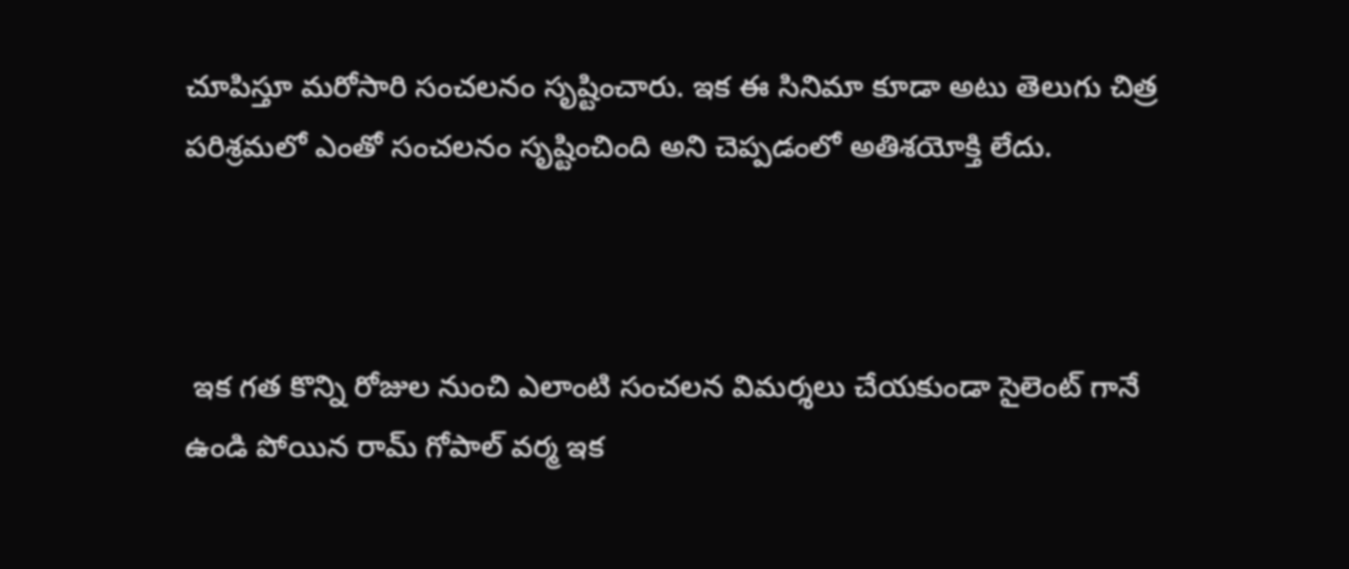చూపిస్తూ మరోసారి సంచలనం సృష్టించారు. ఇక ఈ సినిమా కూడా అటు తెలుగు చిత్ర పరిశ్రమలో ఎంతో సంచలనం సృష్టించింది అని చెప్పడంలో అతిశయోక్తి లేదు.



 ఇక గత కొన్ని రోజుల నుంచి ఎలాంటి సంచలన విమర్శలు చేయకుండా సైలెంట్ గానే ఉండి పోయిన రామ్ గోపాల్ వర్మ ఇక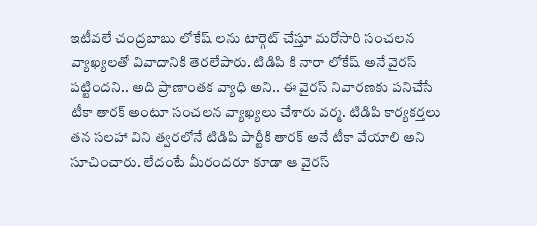ఇటీవలే చంద్రబాబు లోకేష్ లను టార్గెట్ చేస్తూ మరోసారి సంచలన వ్యాఖ్యలతో వివాదానికి తెరలేపారు. టిడిపి కి నారా లోకేష్ అనే వైరస్ పట్టిందని.. అది ప్రాణాంతక వ్యాధి అని.. ఈ వైరస్ నివారణకు పనిచేసే టీకా తారక్ అంటూ సంచలన వ్యాఖ్యలు చేశారు వర్మ. టిడిపి కార్యకర్తలు తన సలహా విని త్వరలోనే టిడిపి పార్టీకి తారక్ అనే టీకా వేయాలి అని సూచించారు. లేదంటే మీరందరూ కూడా ఆ వైరస్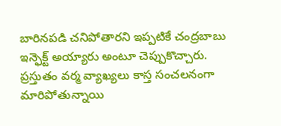బారినపడి చనిపోతారని ఇప్పటికే చంద్రబాబు ఇన్ఫెక్ట్ అయ్యారు అంటూ చెప్పుకొచ్చారు. ప్రస్తుతం వర్మ వ్యాఖ్యలు కాస్త సంచలనంగా మారిపోతున్నాయి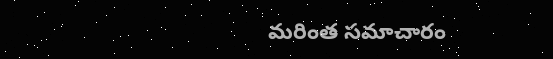మరింత సమాచారం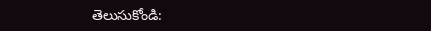తెలుసుకోండి: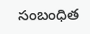సంబంధిత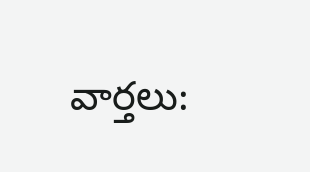వార్తలు: